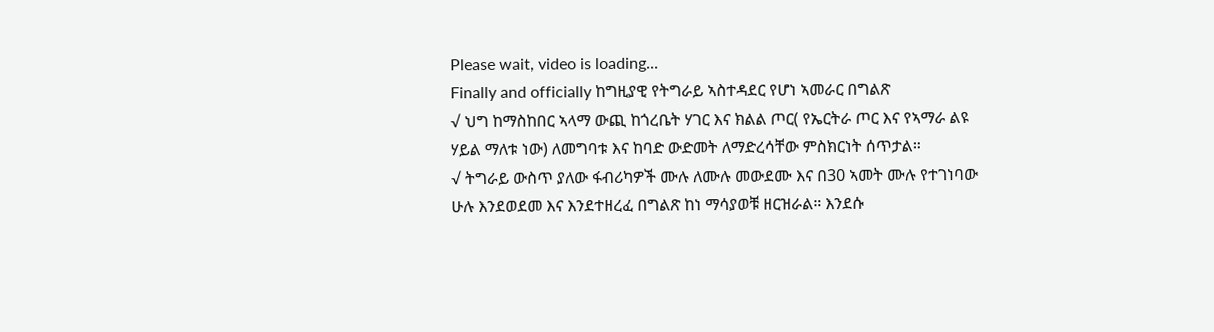Please wait, video is loading...
Finally and officially ከግዚያዊ የትግራይ ኣስተዳደር የሆነ ኣመራር በግልጽ
√ ህግ ከማስከበር ኣላማ ውጪ ከጎረቤት ሃገር እና ክልል ጦር( የኤርትራ ጦር እና የኣማራ ልዩ ሃይል ማለቱ ነው) ለመግባቱ እና ከባድ ውድመት ለማድረሳቸው ምስክርነት ሰጥታል።
√ ትግራይ ውስጥ ያለው ፋብሪካዎች ሙሉ ለሙሉ መውደሙ እና በ30 ኣመት ሙሉ የተገነባው ሁሉ እንደወደመ እና እንደተዘረፈ በግልጽ ከነ ማሳያወቹ ዘርዝራል። እንደሱ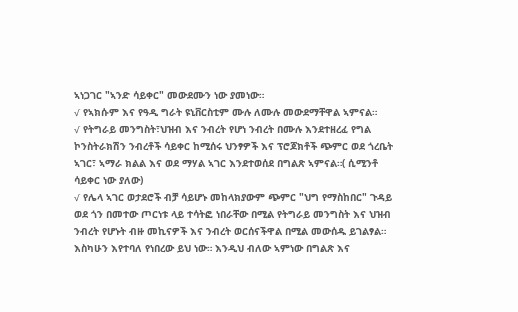ኣነጋገር "ኣንድ ሳይቀር" መውደሙን ነው ያመነው።
√ የኣክሱም እና የዓዲ ግራት ዩኒቨርስቲም ሙሉ ለሙሉ መውደማቸዋል ኣምናል።
√ የትግራይ መንግስት፣ህዝብ እና ንብረት የሆነ ንብረት በሙሉ እንደተዘረፈ የግል ኮንስትራክሽን ንብረቶች ሳይቀር ከሚሰሩ ህንፃዎች እና ፕሮጆክቶች ጭምር ወደ ጎረቤት ኣገር፣ ኣማራ ክልል እና ወደ ማሃል ኣገር እንደተወሰደ በግልጽ ኣምናል።( ሲሚንቶ ሳይቀር ነው ያለው)
√ የሌላ ኣገር ወታደሮች ብቻ ሳይሆኑ መከላክያውም ጭምር "ህግ የማስከበር" ጉዳይ ወደ ጎን በመተው ጦርነቱ ላይ ተሳትፎ ነበራቸው በሚል የትግራይ መንግስት እና ህዝብ ንብረት የሆኑት ብዙ መኪናዎች እና ንብረት ወርሰናችዋል በሚል መውሰዱ ይገልፃል።
እስካሁን እየተባለ የነበረው ይህ ነው። እንዲህ ብለው ኣምነው በግልጽ እና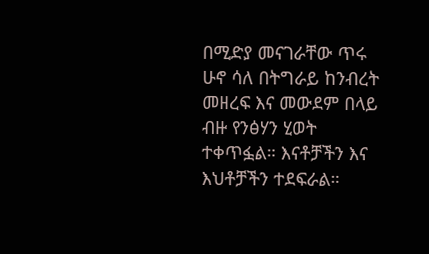በሚድያ መናገራቸው ጥሩ ሁኖ ሳለ በትግራይ ከንብረት መዘረፍ እና መውደም በላይ ብዙ የንፅሃን ሂወት ተቀጥፏል። እናቶቻችን እና እህቶቻችን ተደፍራል።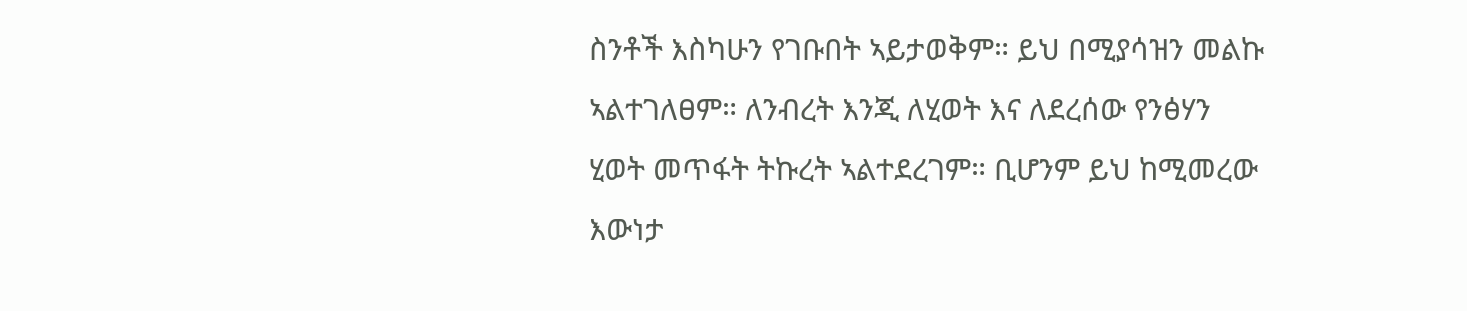ስንቶች እስካሁን የገቡበት ኣይታወቅም። ይህ በሚያሳዝን መልኩ ኣልተገለፀም። ለንብረት እንጂ ለሂወት እና ለደረሰው የንፅሃን ሂወት መጥፋት ትኩረት ኣልተደረገም። ቢሆንም ይህ ከሚመረው እውነታ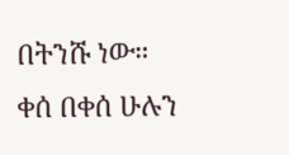በትንሹ ነው።
ቀሰ በቀሰ ሁሉን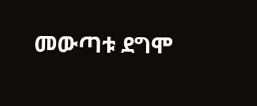መውጣቱ ደግሞ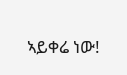ኣይቀሬ ነው!